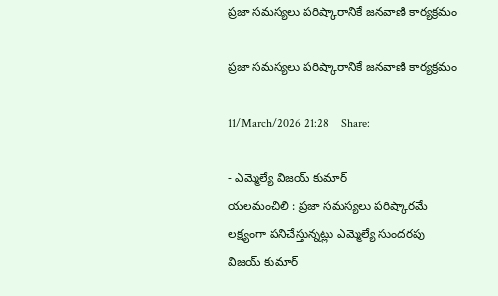ప్రజా సమస్యలు పరిష్కారానికే జనవాణి కార్యక్రమం

ప్రజా సమస్యలు పరిష్కారానికే జనవాణి కార్యక్రమం

11/March/2026 21:28    Share:

- ఎమ్మెల్యే విజయ్ కుమార్
యలమంచిలి : ప్రజా సమస్యలు పరిష్కారమే లక్ష్యంగా పనిచేస్తున్నట్లు ఎమ్మెల్యే సుందరపు విజయ్ కుమార్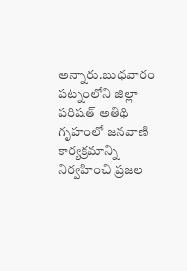అన్నారు.బుధవారం పట్నంలోని జిల్లా పరిషత్ అతిథి గృహంలో జనవాణి కార్యక్రమాన్ని నిర్వహించి ప్రజల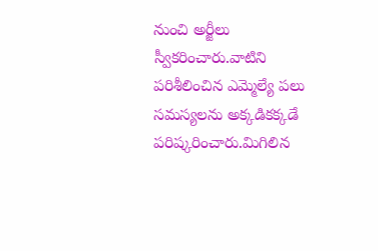నుంచి అర్జీలు స్వీకరించారు.వాటిని పరిశీలించిన ఎమ్మెల్యే పలు సమస్యలను అక్కడికక్కడే పరిష్కరించారు.మిగిలిన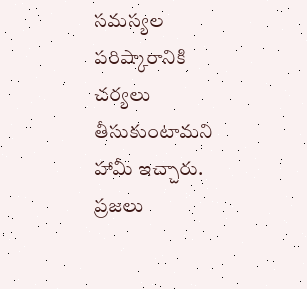సమస్యల పరిష్కారానికి చర్యలు తీసుకుంటామని హామీ ఇచ్చారు. ప్రజలు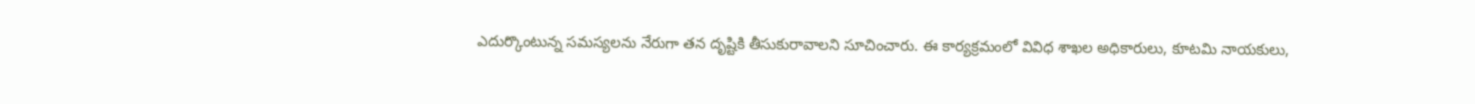ఎదుర్కొంటున్న సమస్యలను నేరుగా తన దృష్టికి తీసుకురావాలని సూచించారు. ఈ కార్యక్రమంలో వివిధ శాఖల అధికారులు, కూటమి నాయకులు,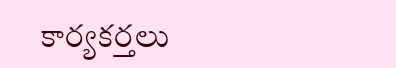కార్యకర్తలు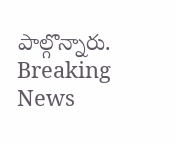పాల్గొన్నారు.
Breaking News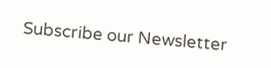Subscribe our Newsletter